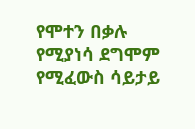የሞተን በቃሉ የሚያነሳ ደግሞም የሚፈውስ ሳይታይ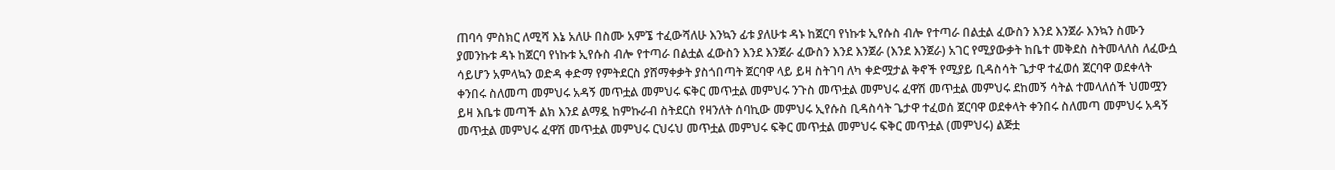ጠባሳ ምስክር ለሚሻ እኔ አለሁ በስሙ አምኜ ተፈውሻለሁ እንኳን ፊቱ ያለሁቱ ዳኑ ከጀርባ የነኩቱ ኢየሱስ ብሎ የተጣራ በልቷል ፈውስን እንደ እንጀራ እንኳን ስሙን ያመንኩቱ ዳኑ ከጀርባ የነኩቱ ኢየሱስ ብሎ የተጣራ በልቷል ፈውስን እንደ እንጀራ ፈውስን እንደ እንጀራ (እንደ እንጀራ) አገር የሚያውቃት ከቤተ መቅደስ ስትመላለስ ለፈውሷ ሳይሆን አምላኳን ወድዳ ቀድማ የምትደርስ ያሸማቀቃት ያስጎበጣት ጀርባዋ ላይ ይዛ ስትገባ ለካ ቀድሟታል ቅኖች የሚያይ ቢዳስሳት ጌታዋ ተፈወሰ ጀርባዋ ወደቀላት ቀንበሩ ስለመጣ መምህሩ አዳኝ መጥቷል መምህሩ ፍቅር መጥቷል መምህሩ ንጉስ መጥቷል መምህሩ ፈዋሽ መጥቷል መምህሩ ደከመኝ ሳትል ተመላለሰች ህመሟን ይዛ እቤቱ መጣች ልክ እንደ ልማዷ ከምኩራብ ስትደርስ የዛንለት ሰባኪው መምህሩ ኢየሱስ ቢዳስሳት ጌታዋ ተፈወሰ ጀርባዋ ወደቀላት ቀንበሩ ስለመጣ መምህሩ አዳኝ መጥቷል መምህሩ ፈዋሽ መጥቷል መምህሩ ርህሩህ መጥቷል መምህሩ ፍቅር መጥቷል መምህሩ ፍቅር መጥቷል (መምህሩ) ልጅቷ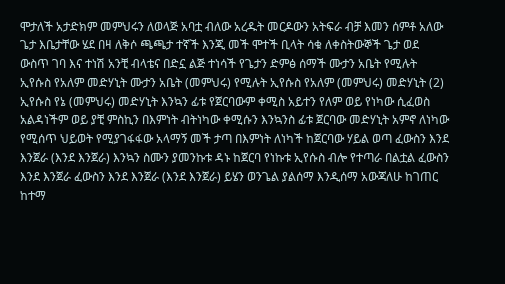ሞታለች አታድክም መምህሩን ለወላጅ አባቷ ብለው አረዱት መርዶውን አትፍራ ብቻ እመን ሰምቶ አለው ጌታ እቤታቸው ሄደ በዛ ለቅሶ ጫጫታ ተኛች እንጂ መች ሞተች ቢላት ሳቁ ለቀስትውኞች ጌታ ወደ ውስጥ ገባ እና ተነሽ አንቺ ብላቴና በድኗ ልጅ ተነሳች የጌታን ድምፅ ሰማች ሙታን አቤት የሚሉት ኢየሱስ የአለም መድሃኒት ሙታን አቤት (መምህሩ) የሚሉት ኢየሱስ የአለም (መምህሩ) መድሃኒት (2) ኢየሱስ የኔ (መምህሩ) መድሃኒት እንኳን ፊቱ የጀርባውም ቀሚስ አይተን የለም ወይ የነካው ሲፈወስ አልዳነችም ወይ ያቺ ምስኪን በእምነት ብትነካው ቀሚሱን እንኳንስ ፊቱ ጀርባው መድሃኒት አምኖ ለነካው የሚሰጥ ህይወት የሚያገፋፋው አላማኝ መች ታጣ በእምነት ለነካች ከጀርባው ሃይል ወጣ ፈውስን እንደ እንጀራ (እንደ እንጀራ) እንኳን ስሙን ያመንኩቱ ዳኑ ከጀርባ የነኩቱ ኢየሱስ ብሎ የተጣራ በልቷል ፈውስን እንደ እንጀራ ፈውስን እንደ እንጀራ (እንደ እንጀራ) ይሄን ወንጌል ያልሰማ እንዲሰማ አውጃለሁ ከገጠር ከተማ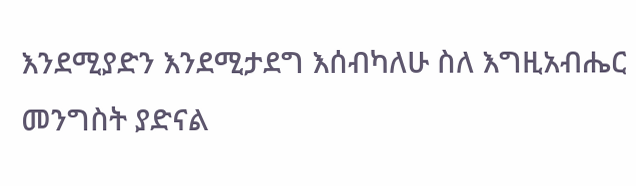እንደሚያድን እንደሚታደግ እሰብካለሁ ስለ እግዚአብሔር መንግስት ያድናል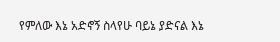የምለው እኔ አድኖኝ ስላየሁ ባይኔ ያድናል እኔ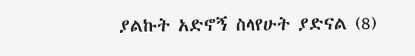ያልኩት አድኖኝ ስላየሁት ያድናል (8)